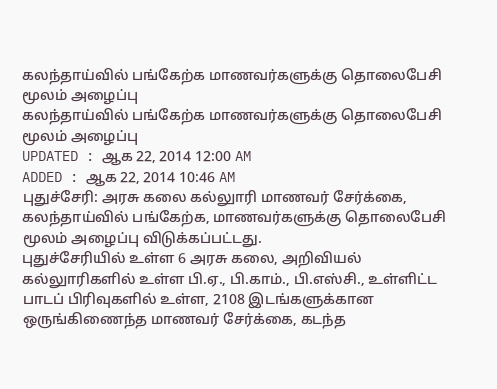கலந்தாய்வில் பங்கேற்க மாணவர்களுக்கு தொலைபேசி மூலம் அழைப்பு
கலந்தாய்வில் பங்கேற்க மாணவர்களுக்கு தொலைபேசி மூலம் அழைப்பு
UPDATED : ஆக 22, 2014 12:00 AM
ADDED : ஆக 22, 2014 10:46 AM
புதுச்சேரி: அரசு கலை கல்லுாரி மாணவர் சேர்க்கை, கலந்தாய்வில் பங்கேற்க, மாணவர்களுக்கு தொலைபேசி மூலம் அழைப்பு விடுக்கப்பட்டது.
புதுச்சேரியில் உள்ள 6 அரசு கலை, அறிவியல் கல்லுாரிகளில் உள்ள பி.ஏ., பி.காம்., பி.எஸ்சி., உள்ளிட்ட பாடப் பிரிவுகளில் உள்ள, 2108 இடங்களுக்கான ஒருங்கிணைந்த மாணவர் சேர்க்கை, கடந்த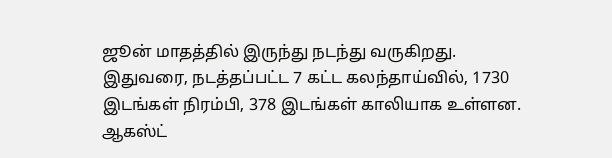ஜூன் மாதத்தில் இருந்து நடந்து வருகிறது. இதுவரை, நடத்தப்பட்ட 7 கட்ட கலந்தாய்வில், 1730 இடங்கள் நிரம்பி, 378 இடங்கள் காலியாக உள்ளன.
ஆகஸ்ட்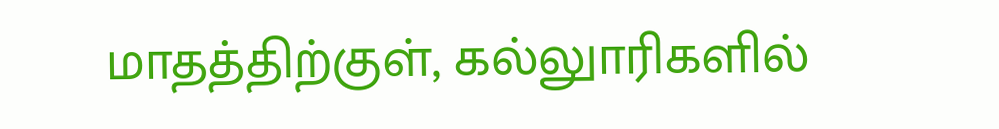மாதத்திற்குள், கல்லுாரிகளில்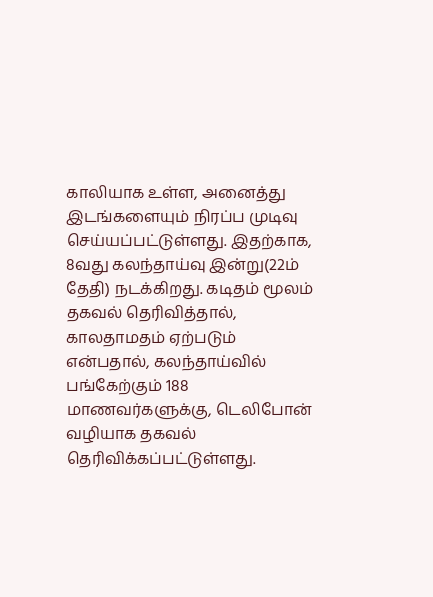காலியாக உள்ள, அனைத்து இடங்களையும் நிரப்ப முடிவு செய்யப்பட்டுள்ளது. இதற்காக, 8வது கலந்தாய்வு இன்று(22ம் தேதி) நடக்கிறது. கடிதம் மூலம் தகவல் தெரிவித்தால், காலதாமதம் ஏற்படும் என்பதால், கலந்தாய்வில் பங்கேற்கும் 188 மாணவர்களுக்கு, டெலிபோன் வழியாக தகவல் தெரிவிக்கப்பட்டுள்ளது.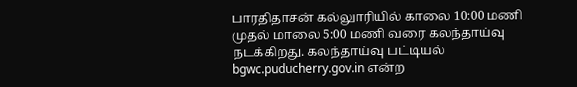பாரதிதாசன் கல்லுாரியில் காலை 10:00 மணி முதல் மாலை 5:00 மணி வரை கலந்தாய்வு நடக்கிறது. கலந்தாய்வு பட்டியல் bgwc.puducherry.gov.in என்ற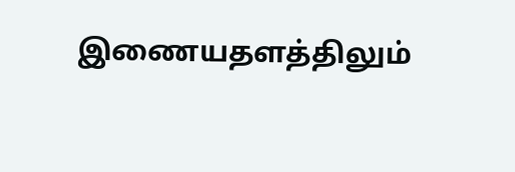இணையதளத்திலும்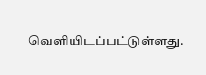வெளியிடப்பட்டுள்ளது.